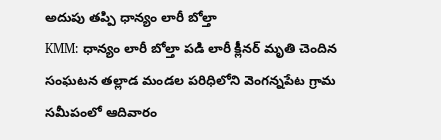అదుపు తప్పి ధాన్యం లారీ బోల్తా
KMM: ధాన్యం లారీ బోల్తా పడి లారీ క్లీనర్ మృతి చెందిన సంఘటన తల్లాడ మండల పరిధిలోని వెంగన్నపేట గ్రామ సమీపంలో ఆదివారం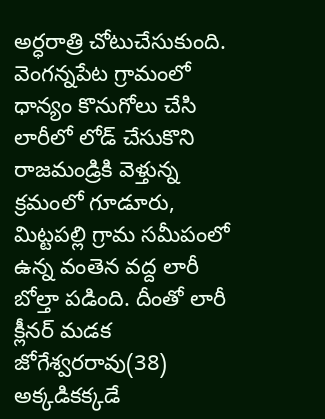అర్ధరాత్రి చోటుచేసుకుంది. వెంగన్నపేట గ్రామంలో ధాన్యం కొనుగోలు చేసి లారీలో లోడ్ చేసుకొని రాజమండ్రికి వెళ్తున్న క్రమంలో గూడూరు, మిట్టపల్లి గ్రామ సమీపంలో ఉన్న వంతెన వద్ద లారీ బోల్తా పడింది. దీంతో లారీ క్లీనర్ మడక జోగేశ్వరరావు(38) అక్కడికక్కడే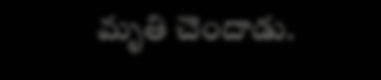మృతి చెందాడు.